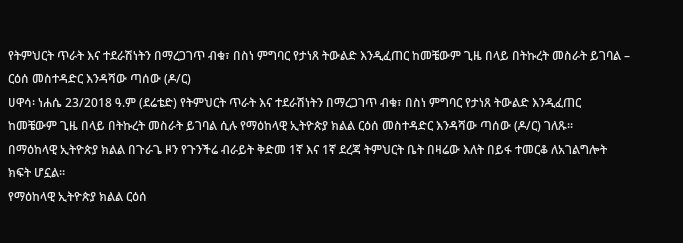የትምህርት ጥራት እና ተደራሽነትን በማረጋገጥ ብቁ፣ በስነ ምግባር የታነጸ ትውልድ እንዲፈጠር ከመቼውም ጊዜ በላይ በትኩረት መስራት ይገባል – ርዕሰ መስተዳድር እንዳሻው ጣሰው (ዶ/ር)
ሀዋሳ፡ ነሐሴ 23/2018 ዓ.ም (ደሬቴድ) የትምህርት ጥራት እና ተደራሽነትን በማረጋገጥ ብቁ፣ በስነ ምግባር የታነጸ ትውልድ እንዲፈጠር ከመቼውም ጊዜ በላይ በትኩረት መስራት ይገባል ሲሉ የማዕከላዊ ኢትዮጵያ ክልል ርዕሰ መስተዳድር እንዳሻው ጣሰው (ዶ/ር) ገለጹ፡፡
በማዕከላዊ ኢትዮጵያ ክልል በጉራጌ ዞን የጉንችሬ ብራይት ቅድመ 1ኛ እና 1ኛ ደረጃ ትምህርት ቤት በዛሬው እለት በይፋ ተመርቆ ለአገልግሎት ክፍት ሆኗል።
የማዕከላዊ ኢትዮጵያ ክልል ርዕሰ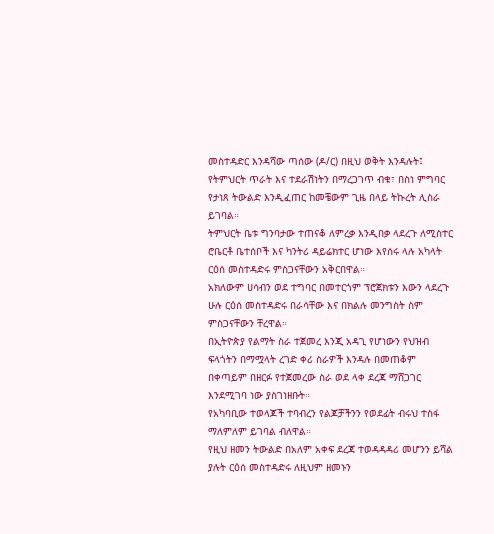መስተዳድር እንዳሻው ጣሰው (ዶ/ር) በዚህ ወቅት እንዳሉት፤ የትምህርት ጥራት እና ተደራሽነትን በማረጋገጥ ብቁ፣ በስነ ምግባር የታነጸ ትውልድ እንዲፈጠር ከመቼውም ጊዜ በላይ ትኩረት ሊስራ ይገባል።
ትምህርት ቤቱ ግንባታው ተጠናቆ ለምረቃ እንዲበቃ ላደረጉ ለሚስተር ሮቤርቶ ቤተሰቦች እና ካንትሪ ዳይሬክተር ሆነው እየሰሩ ላሉ አካላት ርዕሰ መስተዳድሩ ምስጋናቸውን አቅርበዋል።
አክለውም ሀሳብን ወደ ተግባር በመተርጎም ፕሮጀክቱን እውን ላደረጉ ሁሉ ርዕሰ መስተዳድሩ በራሳቸው እና በክልሉ መንግስት ስም ምስጋናቸውን ቸረዋል።
በኢትዮጵያ የልማት ስራ ተጀመረ እንጂ አዳጊ የሆነውን የህዝብ ፍላጎትን በማሟላት ረገድ ቀሪ ስራዎች እንዳሉ በመጠቆም በቀጣይም በዘርፉ የተጀመረው ስራ ወደ ላቀ ደረጃ ማሸጋገር እንደሚገባ ነው ያስገነዘቡት።
የአካባቢው ተወላጆች ተባብረን የልጆቻችንን የወደፊት ብሩህ ተስፋ ማለምለም ይገባል ብለዋል።
የዚህ ዘመን ትውልድ በአለም አቀፍ ደረጃ ተወዳዳዳሪ መሆንን ይሻል ያሉት ርዕሰ መስተዳድሩ ለዚህም ዘመኑን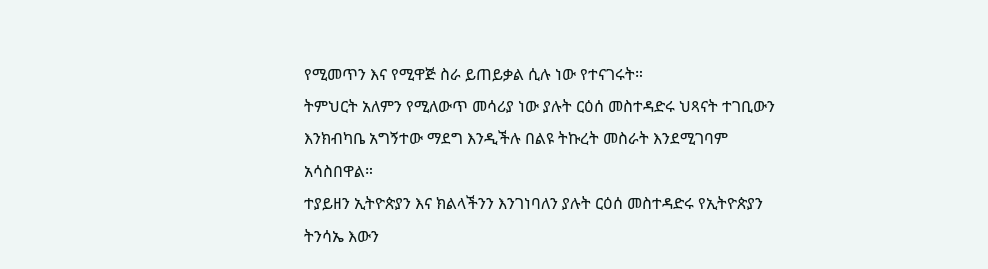የሚመጥን እና የሚዋጅ ስራ ይጠይቃል ሲሉ ነው የተናገሩት።
ትምህርት አለምን የሚለውጥ መሳሪያ ነው ያሉት ርዕሰ መስተዳድሩ ህጻናት ተገቢውን እንክብካቤ አግኝተው ማደግ እንዲችሉ በልዩ ትኩረት መስራት እንደሚገባም አሳስበዋል።
ተያይዘን ኢትዮጵያን እና ክልላችንን እንገነባለን ያሉት ርዕሰ መስተዳድሩ የኢትዮጵያን ትንሳኤ እውን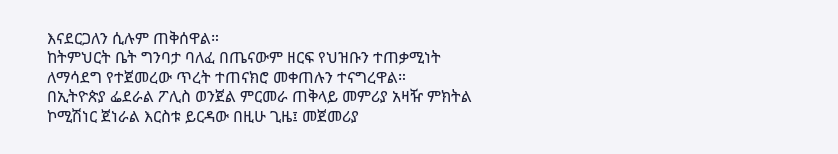እናደርጋለን ሲሉም ጠቅሰዋል።
ከትምህርት ቤት ግንባታ ባለፈ በጤናውም ዘርፍ የህዝቡን ተጠቃሚነት ለማሳደግ የተጀመረው ጥረት ተጠናክሮ መቀጠሉን ተናግረዋል።
በኢትዮጵያ ፌደራል ፖሊስ ወንጀል ምርመራ ጠቅላይ መምሪያ አዛዥ ምክትል ኮሚሽነር ጀነራል እርስቱ ይርዳው በዚሁ ጊዜ፤ መጀመሪያ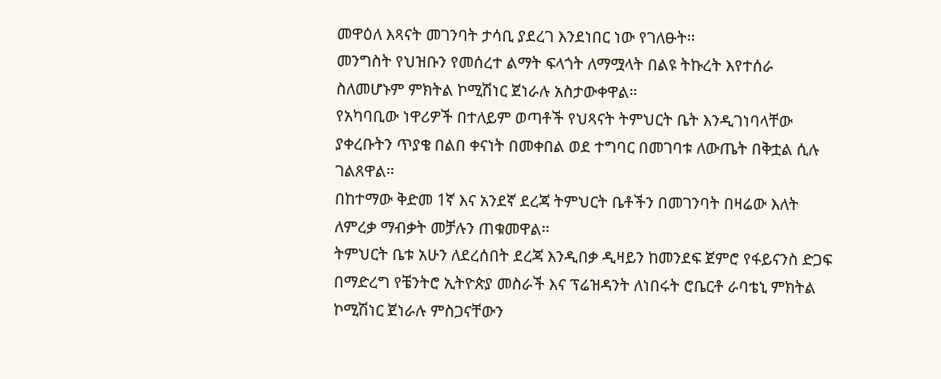መዋዕለ እጻናት መገንባት ታሳቢ ያደረገ እንደነበር ነው የገለፁት፡፡
መንግስት የህዝቡን የመሰረተ ልማት ፍላጎት ለማሟላት በልዩ ትኩረት እየተሰራ ስለመሆኑም ምክትል ኮሚሽነር ጀነራሉ አስታውቀዋል።
የአካባቢው ነዋሪዎች በተለይም ወጣቶች የህጻናት ትምህርት ቤት እንዲገነባላቸው ያቀረቡትን ጥያቄ በልበ ቀናነት በመቀበል ወደ ተግባር በመገባቱ ለውጤት በቅቷል ሲሉ ገልጸዋል።
በከተማው ቅድመ 1ኛ እና አንደኛ ደረጃ ትምህርት ቤቶችን በመገንባት በዛሬው እለት ለምረቃ ማብቃት መቻሉን ጠቁመዋል።
ትምህርት ቤቱ አሁን ለደረሰበት ደረጃ እንዲበቃ ዲዛይን ከመንደፍ ጀምሮ የፋይናንስ ድጋፍ በማድረግ የቼንትሮ ኢትዮጵያ መስራች እና ፕሬዝዳንት ለነበሩት ሮቤርቶ ራባቴኒ ምክትል ኮሚሽነር ጀነራሉ ምስጋናቸውን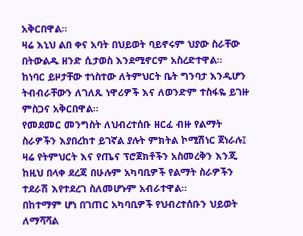አቅርበዋል።
ዛሬ እኒህ ልበ ቀና አባት በህይወት ባይኖሩም ህያው ስራቸው በትውልዱ ዘንድ ሲታወስ እንደሚኖርም አስረድተዋል።
ከነባር ይዞታቸው ተነስተው ለትምህርት ቤት ግንባታ እንዲሆን ትብብራቸውን ለገለጹ ነዋሪዎች እና ለወንድም ተስፋዬ ይገዙ ምስጋና አቅርበዋል።
የመደመር መንግስት ለህብረተሰቡ ዘርፈ ብዙ የልማት ስራዎችን እያበረከተ ይገኛል ያሉት ምክትል ኮሚሽነር ጀነራሉ፤ ዛሬ የትምህርት እና የጤና ፕሮጀክቶችን አስመረቅን እንጂ ከዚህ በላቀ ደረጃ በሁሉም አካባቢዎች የልማት ስራዎችን ተደራሽ እየተደረገ ስለመሆኑም አብራተዋል።
በከተማም ሆነ በገጠር አካባቢዎች የህብረተሰቡን ህይወት ለማሻሻል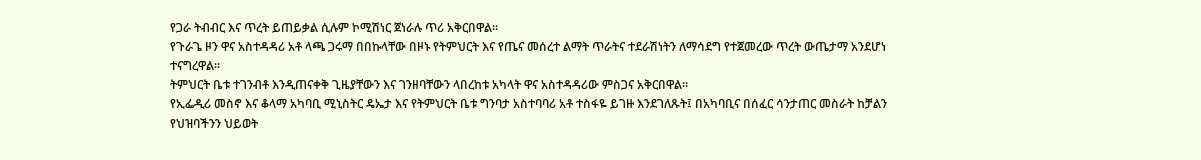የጋራ ትብብር እና ጥረት ይጠይቃል ሲሉም ኮሚሽነር ጀነራሉ ጥሪ አቅርበዋል።
የጉራጌ ዞን ዋና አስተዳዳሪ አቶ ላጫ ጋሩማ በበኩላቸው በዞኑ የትምህርት እና የጤና መሰረተ ልማት ጥራትና ተደራሽነትን ለማሳደግ የተጀመረው ጥረት ውጤታማ አንደሆነ ተናግረዋል።
ትምህርት ቤቱ ተገንብቶ እንዲጠናቀቅ ጊዜያቸውን እና ገንዘባቸውን ላበረከቱ አካላት ዋና አስተዳዳሪው ምስጋና አቅርበዋል።
የኢፌዲሪ መስኖ እና ቆላማ አካባቢ ሚኒስትር ዴኤታ እና የትምህርት ቤቱ ግንባታ አስተባባሪ አቶ ተስፋዬ ይገዙ እንደገለጹት፤ በአካባቢና በሰፈር ሳንታጠር መስራት ከቻልን የህዝባችንን ህይወት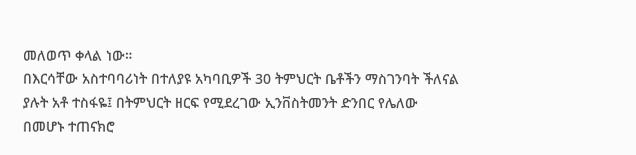መለወጥ ቀላል ነው።
በእርሳቸው አስተባባሪነት በተለያዩ አካባቢዎች 30 ትምህርት ቤቶችን ማስገንባት ችለናል ያሉት አቶ ተስፋዬ፤ በትምህርት ዘርፍ የሚደረገው ኢንቨስትመንት ድንበር የሌለው በመሆኑ ተጠናክሮ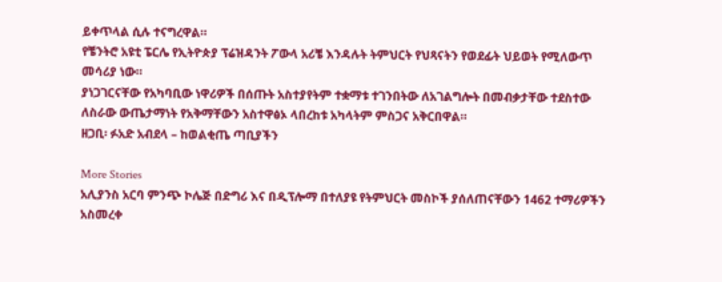ይቀጥላል ሲሉ ተናግረዋል።
የቼንትሮ አዩቲ ፔርሌ የኢትዮጵያ ፕሬዝዳንት ፖውላ አሪቼ እንዳሉት ትምህርት የህጻናትን የወደፊት ህይወት የሚለውጥ መሳሪያ ነው።
ያነጋገርናቸው የአካባቢው ነዋሪዎች በሰጡት አስተያየትም ተቋማቱ ተገንበትው ለአገልግሎት በመብቃታቸው ተደስተው ለስራው ውጤታማነት የአቅማቸውን አስተዋፅኦ ላበረከቱ አካላትም ምስጋና አቅርበዋል።
ዘጋቢ፡ ፉአድ አብደላ – ከወልቂጤ ጣቢያችን

More Stories
አሊያንስ አርባ ምንጭ ኮሌጅ በድግሪ እና በዲፕሎማ በተለያዩ የትምህርት መስኮች ያሰለጠናቸውን 1462 ተማሪዎችን አስመረቀ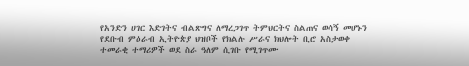የአንድን ሀገር እድገትና ብልጽግና ለማረጋገጥ ትምህርትና ስልጠና ወሳኝ መሆኑን የደቡብ ምዕራብ ኢትዮጵያ ህዝቦች የክልሉ ሥራና ክህሎት ቢሮ አስታወቀ
ተመራቂ ተማሪዎች ወደ ስራ ዓለም ሲገቡ የሚገጥሙ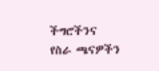ችግሮችንና የስራ ጫናዎችን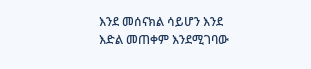እንደ መሰናክል ሳይሆን እንደ እድል መጠቀም እንደሚገባው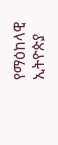የማዕከላዊ ኢትዮጵያ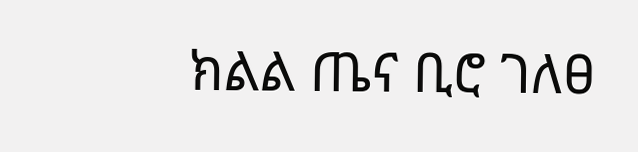ክልል ጤና ቢሮ ገለፀ